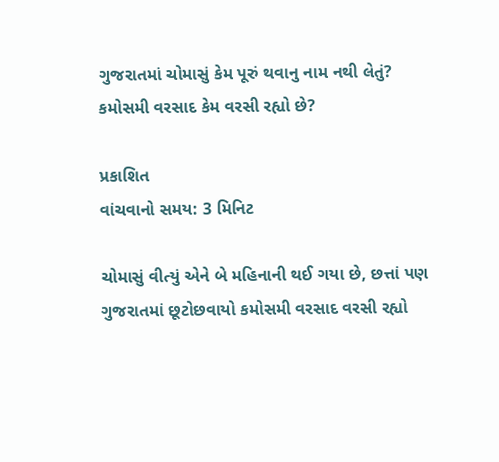ગુજરાતમાં ચોમાસું કેમ પૂરું થવાનુ નામ નથી લેતું? કમોસમી વરસાદ કેમ વરસી રહ્યો છે?

પ્રકાશિત
વાંચવાનો સમય: 3 મિનિટ

ચોમાસું વીત્યું એને બે મહિનાની થઈ ગયા છે, છત્તાં પણ ગુજરાતમાં છૂટોછવાયો કમોસમી વરસાદ વરસી રહ્યો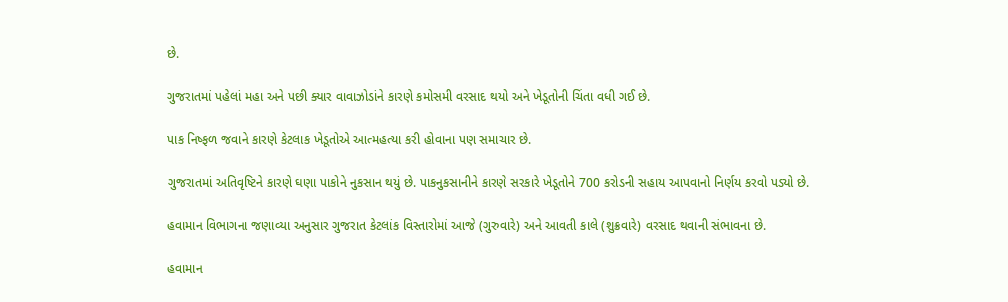છે.

ગુજરાતમાં પહેલાં મહા અને પછી ક્યાર વાવાઝોડાંને કારણે કમોસમી વરસાદ થયો અને ખેડૂતોની ચિંતા વધી ગઈ છે.

પાક નિષ્ફળ જવાને કારણે કેટલાક ખેડૂતોએ આત્મહત્યા કરી હોવાના પણ સમાચાર છે.

ગુજરાતમાં અતિવૃષ્ટિને કારણે ઘણા પાકોને નુકસાન થયું છે. પાકનુકસાનીને કારણે સરકારે ખેડૂતોને 700 કરોડની સહાય આપવાનો નિર્ણય કરવો પડ્યો છે.

હવામાન વિભાગના જણાવ્યા અનુસાર ગુજરાત કેટલાંક વિસ્તારોમાં આજે (ગુરુવારે) અને આવતી કાલે (શુક્રવારે) વરસાદ થવાની સંભાવના છે.

હવામાન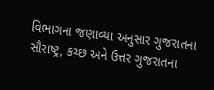વિભાગના જણાવ્યા અનુસાર ગુજરાતના સૌરાષ્ટ્ર, કચ્છ અને ઉત્તર ગુજરાતના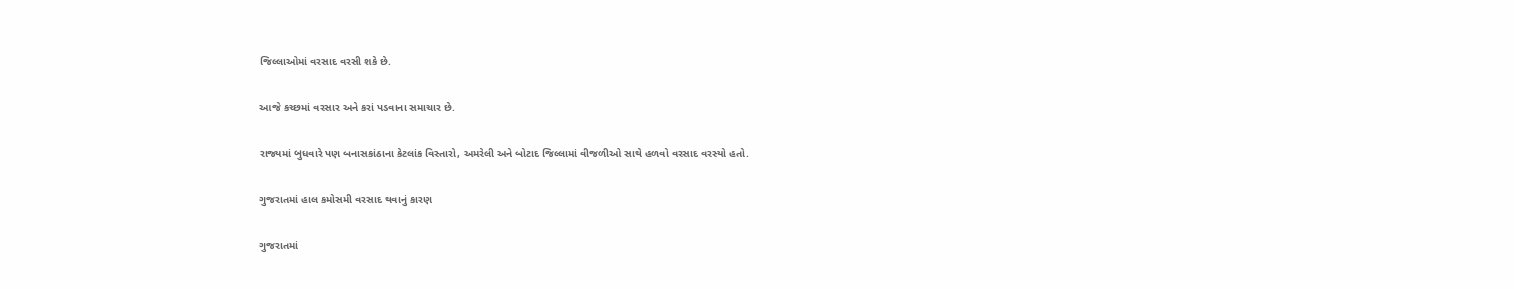જિલ્લાઓમાં વરસાદ વરસી શકે છે.

આજે કચ્છમાં વરસાર અને કરાં પડવાના સમાચાર છે.

રાજ્યમાં બુધવારે પણ બનાસકાંઠાના કેટલાંક વિસ્તારો, અમરેલી અને બોટાદ જિલ્લામાં વીજળીઓ સાથે હળવો વરસાદ વરસ્યો હતો.

ગુજરાતમાં હાલ કમોસમી વરસાદ થવાનું કારણ

ગુજરાતમાં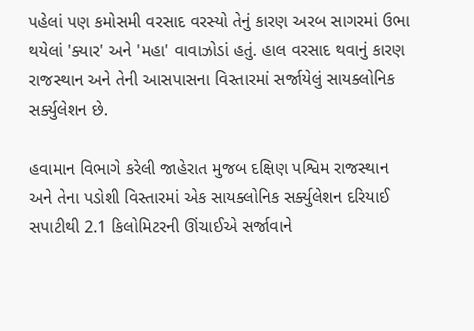પહેલાં પણ કમોસમી વરસાદ વરસ્યો તેનું કારણ અરબ સાગરમાં ઉભા થયેલાં 'ક્યાર' અને 'મહા' વાવાઝોડાં હતું. હાલ વરસાદ થવાનું કારણ રાજસ્થાન અને તેની આસપાસના વિસ્તારમાં સર્જાયેલું સાયક્લોનિક સર્ક્યુલેશન છે.

હવામાન વિભાગે કરેલી જાહેરાત મુજબ દક્ષિણ પશ્વિમ રાજસ્થાન અને તેના પડોશી વિસ્તારમાં એક સાયક્લોનિક સર્ક્યુલેશન દરિયાઈ સપાટીથી 2.1 કિલોમિટરની ઊંચાઈએ સર્જાવાને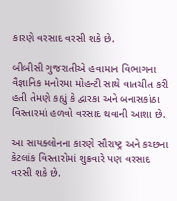કારણે વરસાદ વરસી શકે છે.

બીબીસી ગુજરાતીએ હવામાન વિભાગના વૈજ્ઞાનિક મનોરમા મોહન્ટી સાથે વાતચીત કરી હતી તેમણે કહ્યું કે દ્વારકા અને બનાસકાંઠા વિસ્તારમાં હળવો વરસાદ થવાની આશા છે.

આ સાયક્લોનના કારણે સૌરાષ્ટ્ર અને કચ્છના કેટલાંક વિસ્તારોમાં શુક્રવારે પણ વરસાદ વરસી શકે છે.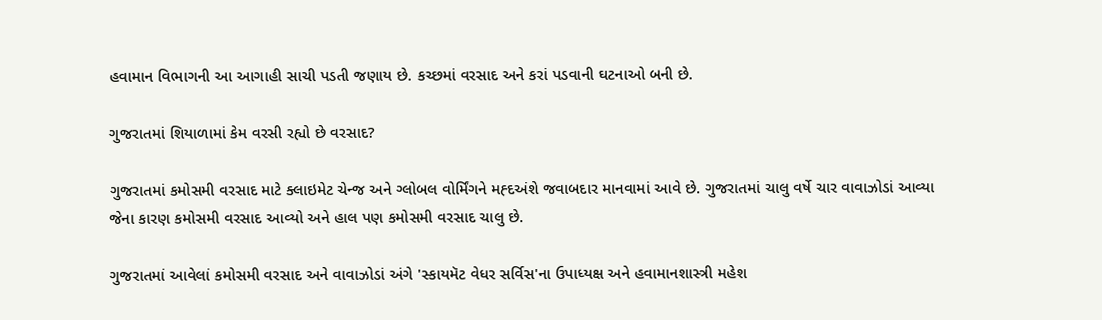હવામાન વિભાગની આ આગાહી સાચી પડતી જણાય છે. કચ્છમાં વરસાદ અને કરાં પડવાની ઘટનાઓ બની છે.

ગુજરાતમાં શિયાળામાં કેમ વરસી રહ્યો છે વરસાદ?

ગુજરાતમાં કમોસમી વરસાદ માટે ક્લાઇમેટ ચેન્જ અને ગ્લોબલ વોર્મિંગને મહ્દઅંશે જવાબદાર માનવામાં આવે છે. ગુજરાતમાં ચાલુ વર્ષે ચાર વાવાઝોડાં આવ્યા જેના કારણ કમોસમી વરસાદ આવ્યો અને હાલ પણ કમોસમી વરસાદ ચાલુ છે.

ગુજરાતમાં આવેલાં કમોસમી વરસાદ અને વાવાઝોડાં અંગે 'સ્કાયમૅટ વેધર સર્વિસ'ના ઉપાધ્યક્ષ અને હવામાનશાસ્ત્રી મહેશ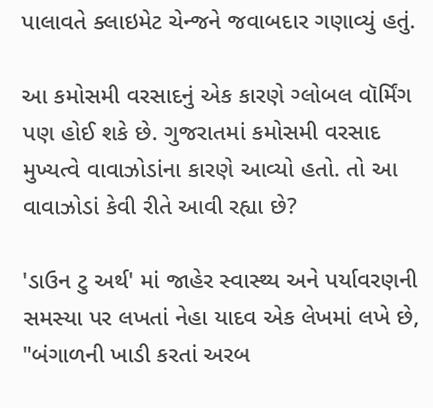પાલાવતે ક્લાઇમેટ ચેન્જને જવાબદાર ગણાવ્યું હતું.

આ કમોસમી વરસાદનું એક કારણે ગ્લોબલ વૉર્મિંગ પણ હોઈ શકે છે. ગુજરાતમાં કમોસમી વરસાદ મુખ્યત્વે વાવાઝોડાંના કારણે આવ્યો હતો. તો આ વાવાઝોડાં કેવી રીતે આવી રહ્યા છે?

'ડાઉન ટુ અર્થ' માં જાહેર સ્વાસ્થ્ય અને પર્યાવરણની સમસ્યા પર લખતાં નેહા યાદવ એક લેખમાં લખે છે, "બંગાળની ખાડી કરતાં અરબ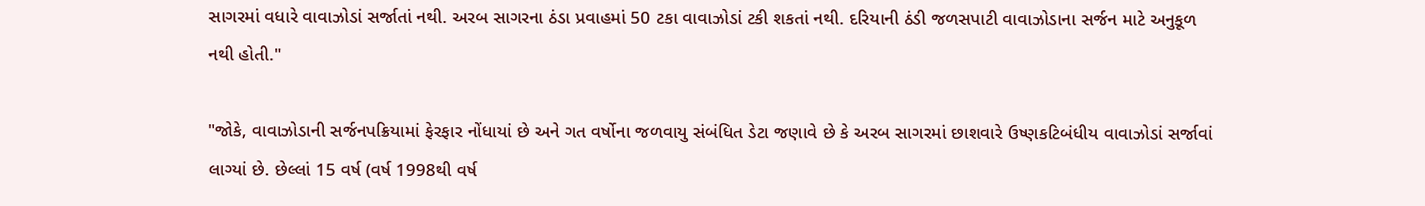સાગરમાં વધારે વાવાઝોડાં સર્જાતાં નથી. અરબ સાગરના ઠંડા પ્રવાહમાં 50 ટકા વાવાઝોડાં ટકી શકતાં નથી. દરિયાની ઠંડી જળસપાટી વાવાઝોડાના સર્જન માટે અનુકૂળ નથી હોતી."

"જોકે, વાવાઝોડાની સર્જનપક્રિયામાં ફેરફાર નોંધાયાં છે અને ગત વર્ષોના જળવાયુ સંબંધિત ડેટા જણાવે છે કે અરબ સાગરમાં છાશવારે ઉષ્ણકટિબંધીય વાવાઝોડાં સર્જાવાં લાગ્યાં છે. છેલ્લાં 15 વર્ષ (વર્ષ 1998થી વર્ષ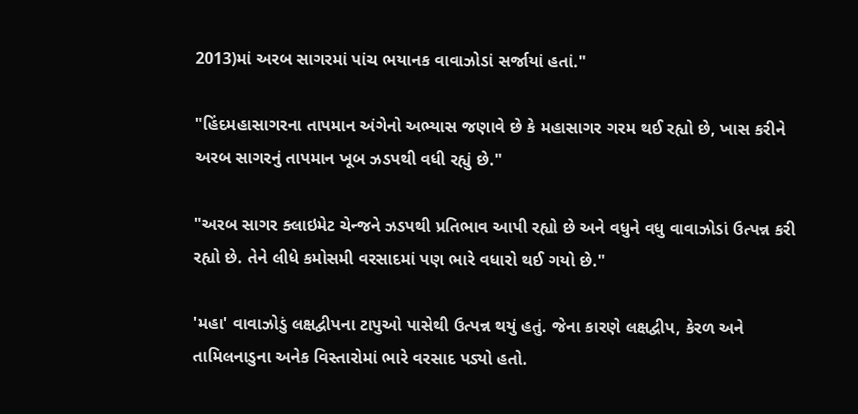2013)માં અરબ સાગરમાં પાંચ ભયાનક વાવાઝોડાં સર્જાયાં હતાં."

"હિંદમહાસાગરના તાપમાન અંગેનો અભ્યાસ જણાવે છે કે મહાસાગર ગરમ થઈ રહ્યો છે, ખાસ કરીને અરબ સાગરનું તાપમાન ખૂબ ઝડપથી વધી રહ્યું છે."

"અરબ સાગર ક્લાઇમેટ ચેન્જને ઝડપથી પ્રતિભાવ આપી રહ્યો છે અને વધુને વધુ વાવાઝોડાં ઉત્પન્ન કરી રહ્યો છે. તેને લીધે કમોસમી વરસાદમાં પણ ભારે વધારો થઈ ગયો છે."

'મહા' વાવાઝોડું લક્ષદ્વીપના ટાપુઓ પાસેથી ઉત્પન્ન થયું હતું. જેના કારણે લક્ષદ્વીપ, કેરળ અને તામિલનાડુના અનેક વિસ્તારોમાં ભારે વરસાદ પડ્યો હતો.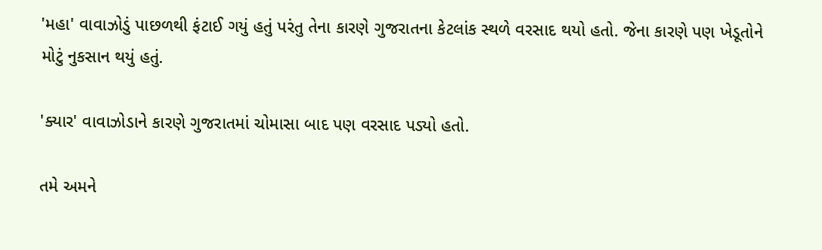'મહા' વાવાઝોડું પાછળથી ફંટાઈ ગયું હતું પરંતુ તેના કારણે ગુજરાતના કેટલાંક સ્થળે વરસાદ થયો હતો. જેના કારણે પણ ખેડૂતોને મોટું નુકસાન થયું હતું.

'ક્યાર' વાવાઝોડાને કારણે ગુજરાતમાં ચોમાસા બાદ પણ વરસાદ પડ્યો હતો.

તમે અમને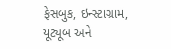ફેસબુક, ઇન્સ્ટાગ્રામ, યૂટ્યૂબ અને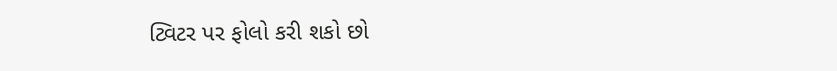ટ્વિટર પર ફોલો કરી શકો છો